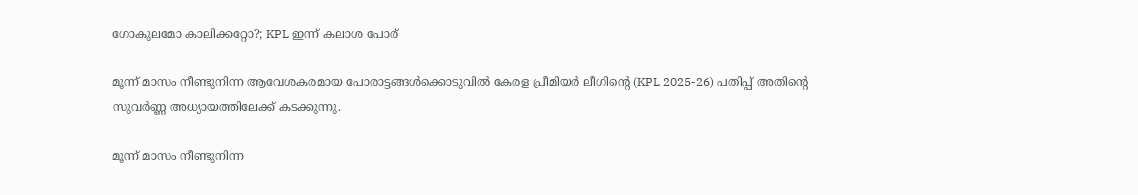ഗോകുലമോ കാലിക്കറ്റോ?; KPL ഇന്ന് കലാശ പോര്

മൂന്ന് മാസം നീണ്ടുനിന്ന ആവേശകരമായ പോരാട്ടങ്ങൾക്കൊടുവിൽ കേരള പ്രീമിയർ ലീഗിന്റെ (KPL 2025-26) പതിപ്പ് അതിന്റെ സുവർണ്ണ അധ്യായത്തിലേക്ക് കടക്കുന്നു.

മൂന്ന് മാസം നീണ്ടുനിന്ന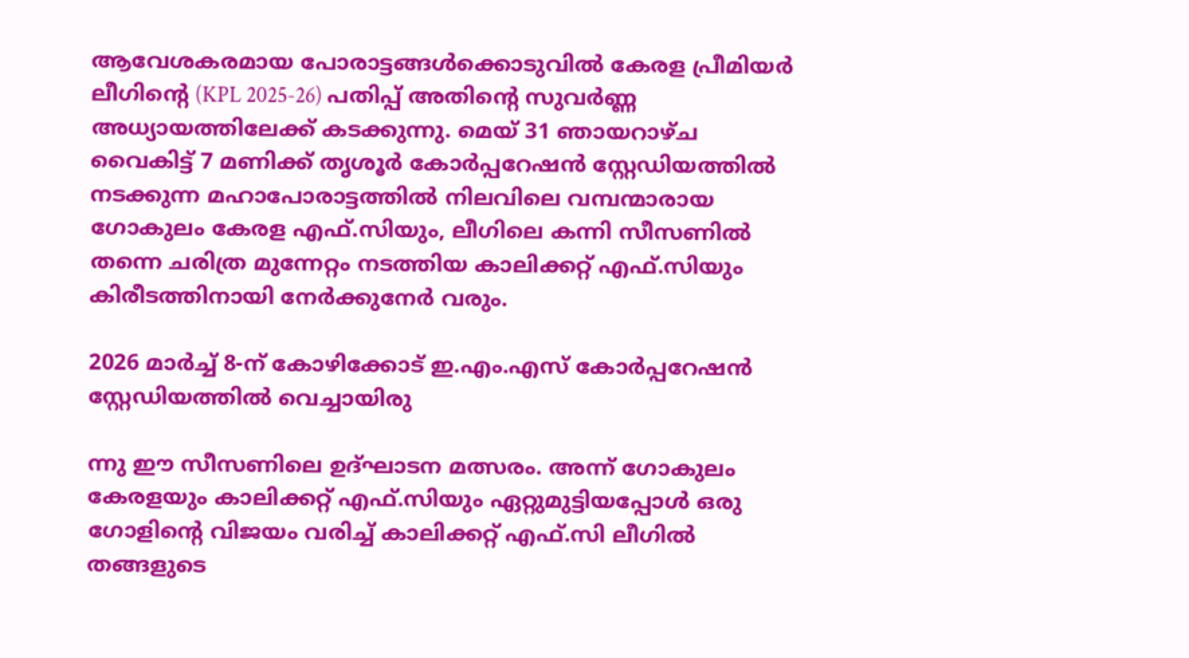ആവേശകരമായ പോരാട്ടങ്ങൾക്കൊടുവിൽ കേരള പ്രീമിയർ ലീഗിന്റെ (KPL 2025-26) പതിപ്പ് അതിന്റെ സുവർണ്ണ അധ്യായത്തിലേക്ക് കടക്കുന്നു. മെയ് 31 ഞായറാഴ്ച വൈകിട്ട് 7 മണിക്ക് തൃശൂർ കോർപ്പറേഷൻ സ്റ്റേഡിയത്തിൽ നടക്കുന്ന മഹാപോരാട്ടത്തിൽ നിലവിലെ വമ്പന്മാരായ ഗോകുലം കേരള എഫ്.സിയും, ലീഗിലെ കന്നി സീസണിൽ തന്നെ ചരിത്ര മുന്നേറ്റം നടത്തിയ കാലിക്കറ്റ് എഫ്.സിയും കിരീടത്തിനായി നേർക്കുനേർ വരും.

2026 മാർച്ച് 8-ന് കോഴിക്കോട് ഇ.എം.എസ് കോർപ്പറേഷൻ സ്റ്റേഡിയത്തിൽ വെച്ചായിരു

ന്നു ഈ സീസണിലെ ഉദ്ഘാടന മത്സരം. അന്ന് ഗോകുലം കേരളയും കാലിക്കറ്റ് എഫ്.സിയും ഏറ്റുമുട്ടിയപ്പോൾ ഒരു ഗോളിന്റെ വിജയം വരിച്ച് കാലിക്കറ്റ് എഫ്.സി ലീഗിൽ തങ്ങളുടെ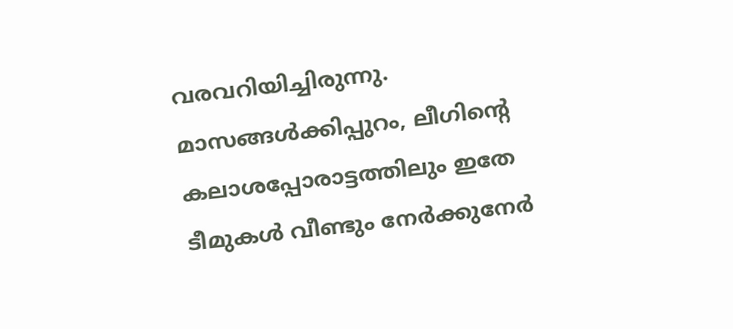വരവറിയിച്ചിരുന്നു. മാസങ്ങൾക്കിപ്പുറം, ലീഗിന്റെ കലാശപ്പോരാട്ടത്തിലും ഇതേ ടീമുകൾ വീണ്ടും നേർക്കുനേർ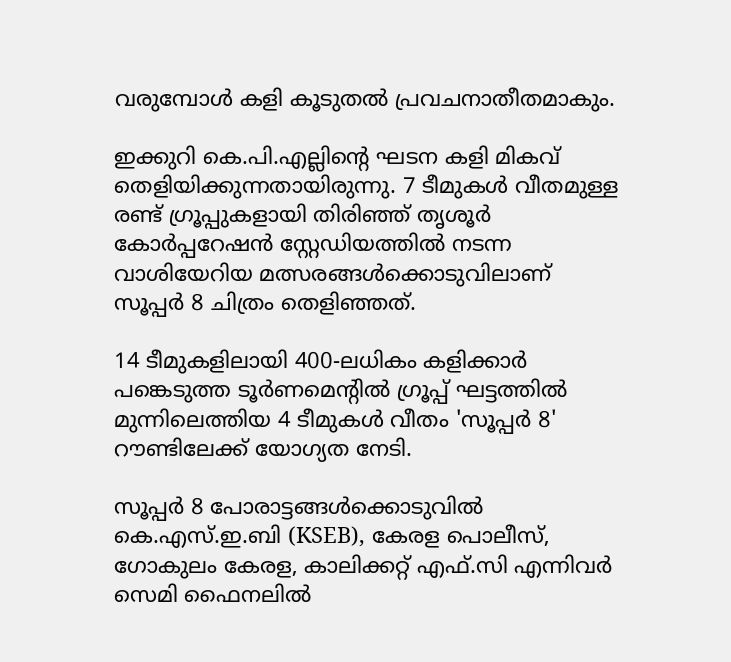വരുമ്പോൾ കളി കൂടുതൽ പ്രവചനാതീതമാകും.

ഇക്കുറി കെ.പി.എല്ലിന്റെ ഘടന കളി മികവ് തെളിയിക്കുന്നതായിരുന്നു. 7 ടീമുകൾ വീതമുള്ള രണ്ട് ഗ്രൂപ്പുകളായി തിരിഞ്ഞ് തൃശൂർ കോർപ്പറേഷൻ സ്റ്റേഡിയത്തിൽ നടന്ന വാശിയേറിയ മത്സരങ്ങൾക്കൊടുവിലാണ് സൂപ്പർ 8 ചിത്രം തെളിഞ്ഞത്.

14 ടീമുകളിലായി 400-ലധികം കളിക്കാർ പങ്കെടുത്ത ടൂർണമെന്റിൽ ഗ്രൂപ്പ് ഘട്ടത്തിൽ മുന്നിലെത്തിയ 4 ടീമുകൾ വീതം 'സൂപ്പർ 8' റൗണ്ടിലേക്ക് യോഗ്യത നേടി.

സൂപ്പർ 8 പോരാട്ടങ്ങൾക്കൊടുവിൽ കെ.എസ്.ഇ.ബി (KSEB), കേരള പൊലീസ്, ഗോകുലം കേരള, കാലിക്കറ്റ് എഫ്.സി എന്നിവർ സെമി ഫൈനലിൽ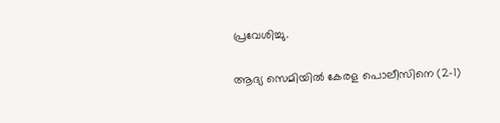പ്രവേശിച്ചു.

ആദ്യ സെമിയിൽ കേരള പൊലീസിനെ (2-1)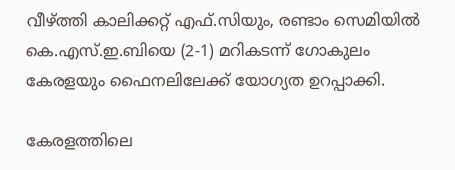വീഴ്ത്തി കാലിക്കറ്റ് എഫ്.സിയും, രണ്ടാം സെമിയിൽ കെ.എസ്.ഇ.ബിയെ (2-1) മറികടന്ന് ഗോകുലം കേരളയും ഫൈനലിലേക്ക് യോഗ്യത ഉറപ്പാക്കി.

കേരളത്തിലെ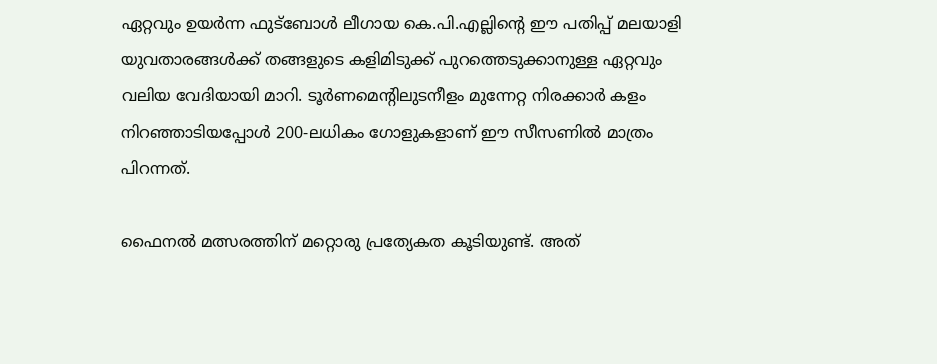ഏറ്റവും ഉയർന്ന ഫുട്ബോൾ ലീഗായ കെ.പി.എല്ലിന്റെ ഈ പതിപ്പ് മലയാളി യുവതാരങ്ങൾക്ക് തങ്ങളുടെ കളിമിടുക്ക് പുറത്തെടുക്കാനുള്ള ഏറ്റവും വലിയ വേദിയായി മാറി. ടൂർണമെന്റിലുടനീളം മുന്നേറ്റ നിരക്കാർ കളം നിറഞ്ഞാടിയപ്പോൾ 200-ലധികം ഗോളുകളാണ് ഈ സീസണിൽ മാത്രം പിറന്നത്.

ഫൈനൽ മത്സരത്തിന് മറ്റൊരു പ്രത്യേകത കൂടിയുണ്ട്. അത്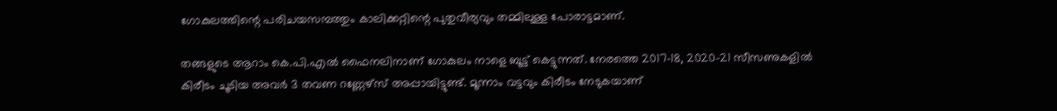ഗോകുലത്തിന്റെ പരിചയസമ്പത്തും കാലിക്കറ്റിന്റെ പുതുവീര്യവും തമ്മിലുള്ള പോരാട്ടമാണ്.

തങ്ങളുടെ ആറാം കെ.പി.എൽ ഫൈനലിനാണ് ഗോകുലം നാളെ ബൂട്ട് കെട്ടുന്നത്. നേരത്തെ 2017-18, 2020-21 സീസണുകളിൽ കിരീടം ചൂടിയ അവർ 3 തവണ റണ്ണേഴ്സ് അപ്പായിട്ടുണ്ട്. മൂന്നാം വട്ടവും കിരീടം നേടുകയാണ്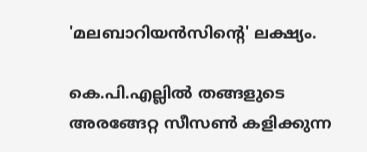'മലബാറിയൻസിന്റെ' ലക്ഷ്യം.

കെ.പി.എല്ലിൽ തങ്ങളുടെ അരങ്ങേറ്റ സീസൺ കളിക്കുന്ന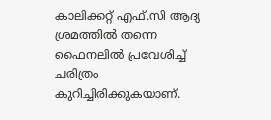കാലിക്കറ്റ് എഫ്.സി ആദ്യ ശ്രമത്തിൽ തന്നെ ഫൈനലിൽ പ്രവേശിച്ച് ചരിത്രം കുറിച്ചിരിക്കുകയാണ്.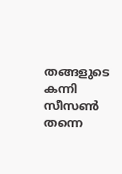തങ്ങളുടെ കന്നി സീസൺ തന്നെ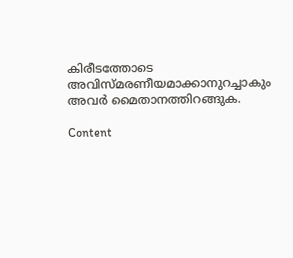കിരീടത്തോടെ അവിസ്മരണീയമാക്കാനുറച്ചാകും അവർ മൈതാനത്തിറങ്ങുക.

Content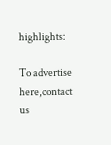highlights:

To advertise here,contact us